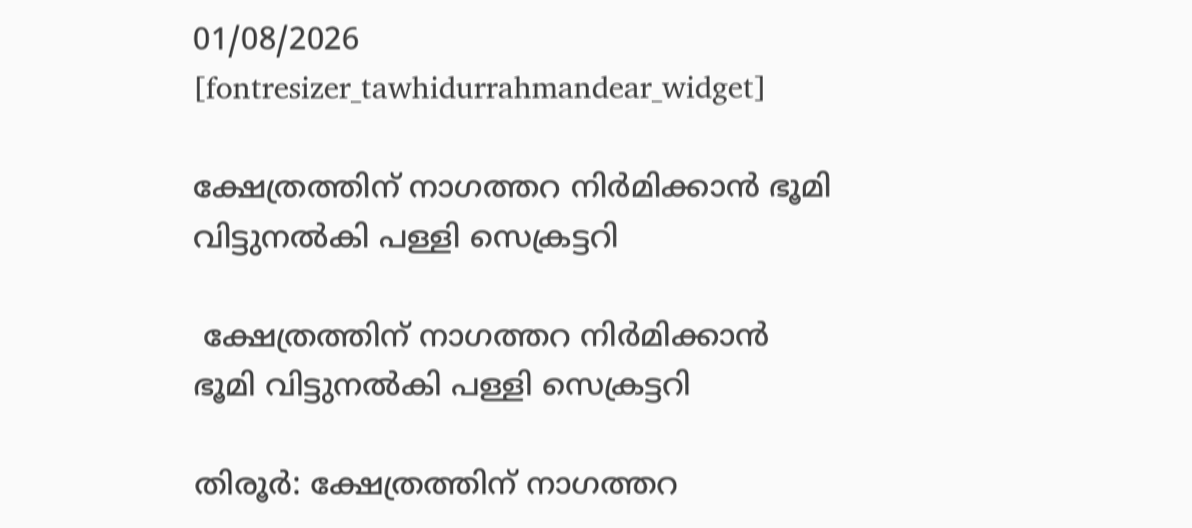01/08/2026
[fontresizer_tawhidurrahmandear_widget]

ക്ഷേത്രത്തിന് നാഗത്തറ നിർമിക്കാൻ ഭൂമി വിട്ടുനൽകി പള്ളി സെക്രട്ടറി

 ക്ഷേത്രത്തിന് നാഗത്തറ നിർമിക്കാൻ ഭൂമി വിട്ടുനൽകി പള്ളി സെക്രട്ടറി

തിരൂർ: ക്ഷേത്രത്തിന് നാഗത്തറ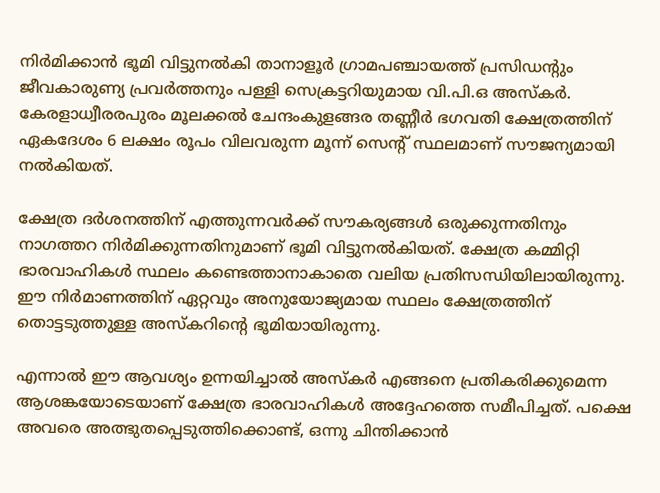നിർമിക്കാൻ ഭൂമി വിട്ടുനൽകി താനാളൂർ ഗ്രാമപഞ്ചായത്ത് പ്രസിഡന്റും ജീവകാരുണ്യ പ്രവർത്തനും പള്ളി സെക്രട്ടറിയുമായ വി.പി.ഒ അസ്‌കർ. കേരളാധ്വീരരപുരം മൂലക്കൽ ചേന്ദംകുളങ്ങര തണ്ണീർ ഭഗവതി ക്ഷേത്രത്തിന് ഏകദേശം 6 ലക്ഷം രൂപം വിലവരുന്ന മൂന്ന് സെന്റ് സ്ഥലമാണ് സൗജന്യമായി നൽകിയത്.

ക്ഷേത്ര ദർശനത്തിന് എത്തുന്നവർക്ക് സൗകര്യങ്ങൾ ഒരുക്കുന്നതിനും നാഗത്തറ നിർമിക്കുന്നതിനുമാണ് ഭൂമി വിട്ടുനൽകിയത്. ക്ഷേത്ര കമ്മിറ്റി ഭാരവാഹികൾ സ്ഥലം കണ്ടെത്താനാകാതെ വലിയ പ്രതിസന്ധിയിലായിരുന്നു. ഈ നിർമാണത്തിന് ഏറ്റവും അനുയോജ്യമായ സ്ഥലം ക്ഷേത്രത്തിന് തൊട്ടടുത്തുള്ള അസ്‌കറിന്റെ ഭൂമിയായിരുന്നു.

എന്നാൽ ഈ ആവശ്യം ഉന്നയിച്ചാൽ അസ്‌കർ എങ്ങനെ പ്രതികരിക്കുമെന്ന ആശങ്കയോടെയാണ് ക്ഷേത്ര ഭാരവാഹികൾ അദ്ദേഹത്തെ സമീപിച്ചത്. പക്ഷെ അവരെ അത്ഭുതപ്പെടുത്തിക്കൊണ്ട്, ഒന്നു ചിന്തിക്കാൻ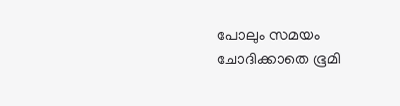പോലും സമയം ചോദിക്കാതെ ഭൂമി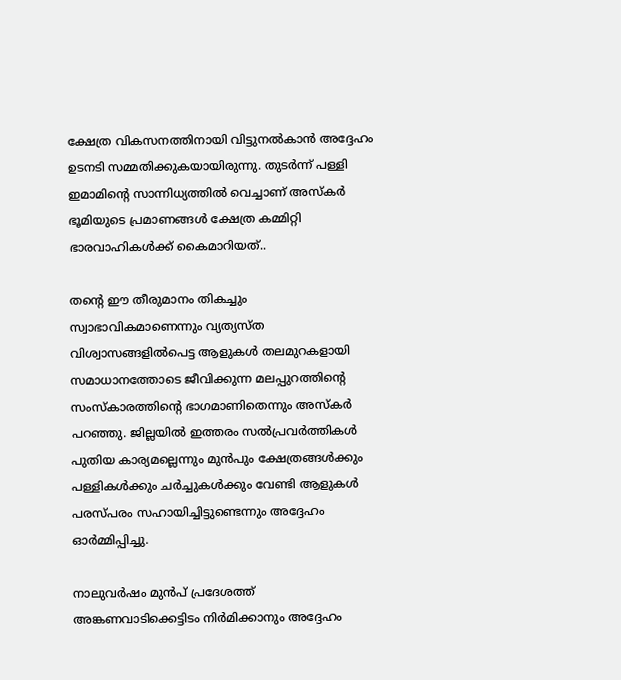ക്ഷേത്ര വികസനത്തിനായി വിട്ടുനൽകാൻ അദ്ദേഹം ഉടനടി സമ്മതിക്കുകയായിരുന്നു. തുടർന്ന് പള്ളി ഇമാമിന്റെ സാന്നിധ്യത്തിൽ വെച്ചാണ് അസ്‌കർ ഭൂമിയുടെ പ്രമാണങ്ങൾ ക്ഷേത്ര കമ്മിറ്റി ഭാരവാഹികൾക്ക് കൈമാറിയത്..

തന്റെ ഈ തീരുമാനം തികച്ചും സ്വാഭാവികമാണെന്നും വ്യത്യസ്ത വിശ്വാസങ്ങളിൽപെട്ട ആളുകൾ തലമുറകളായി സമാധാനത്തോടെ ജീവിക്കുന്ന മലപ്പുറത്തിന്റെ സംസ്‌കാരത്തിന്റെ ഭാഗമാണിതെന്നും അസ്‌കർ പറഞ്ഞു. ജില്ലയിൽ ഇത്തരം സൽപ്രവർത്തികൾ പുതിയ കാര്യമല്ലെന്നും മുൻപും ക്ഷേത്രങ്ങൾക്കും പള്ളികൾക്കും ചർച്ചുകൾക്കും വേണ്ടി ആളുകൾ പരസ്പരം സഹായിച്ചിട്ടുണ്ടെന്നും അദ്ദേഹം ഓർമ്മിപ്പിച്ചു.

നാലുവർഷം മുൻപ് പ്രദേശത്ത് അങ്കണവാടിക്കെട്ടിടം നിർമിക്കാനും അദ്ദേഹം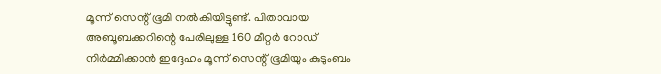മൂന്ന് സെന്റ് ഭൂമി നൽകിയിട്ടുണ്ട്. പിതാവായ അബൂബക്കറിന്റെ പേരിലുള്ള 160 മീറ്റർ റോഡ് നിർമ്മിക്കാൻ ഇദ്ദേഹം മൂന്ന് സെന്റ് ഭൂമിയും കുടുംബം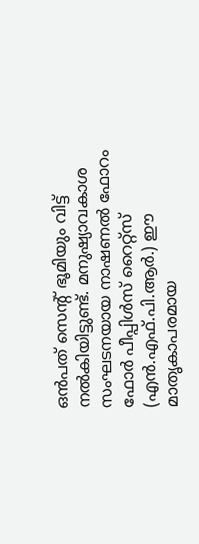ഒൻപത് സെന്റ് ഭൂമിയും വിട്ട് നൽകിയിട്ടുണ്ട്. മനുഷ്യാവകാശ സംഘടനയായ നാഷണൽ ഫോറം ഫോർ പീപ്പിൾസ് റൈറ്റ്സ് (എൻ.എഫ്.പി.ആർ.) ഈ മാതൃകാപരമായ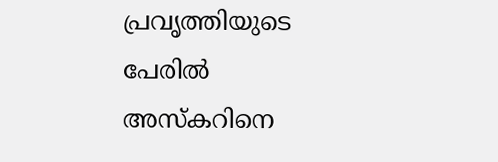പ്രവൃത്തിയുടെ പേരിൽ അസ്‌കറിനെ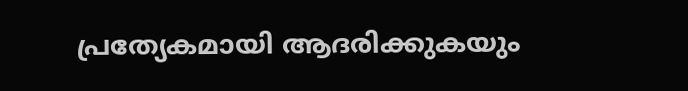പ്രത്യേകമായി ആദരിക്കുകയും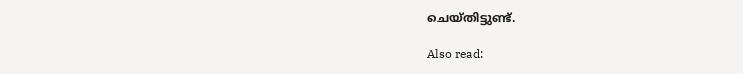ചെയ്തിട്ടുണ്ട്.

Also read: